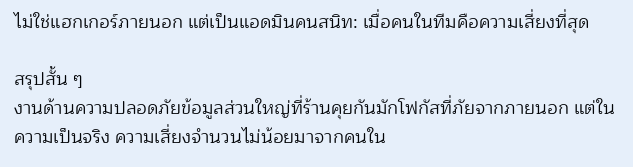ไม่ใช่แฮกเกอร์ภายนอก แต่เป็นแอดมินคนสนิท: เมื่อคนในทีมคือความเสี่ยงที่สุด

สรุปสั้น ๆ
งานด้านความปลอดภัยข้อมูลส่วนใหญ่ที่ร้านคุยกันมักโฟกัสที่ภัยจากภายนอก แต่ในความเป็นจริง ความเสี่ยงจำนวนไม่น้อยมาจากคนใน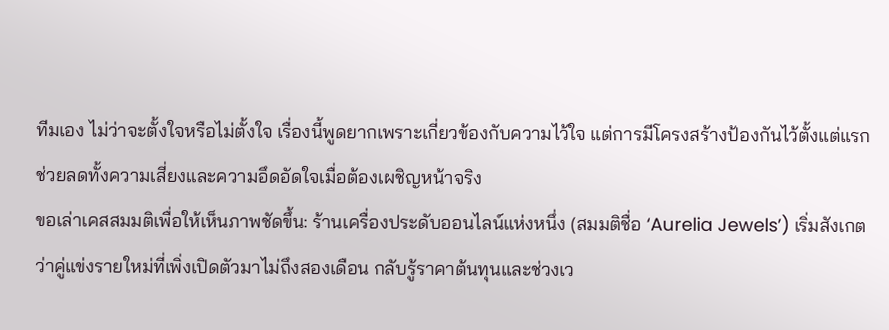ทีมเอง ไม่ว่าจะตั้งใจหรือไม่ตั้งใจ เรื่องนี้พูดยากเพราะเกี่ยวข้องกับความไว้ใจ แต่การมีโครงสร้างป้องกันไว้ตั้งแต่แรกช่วยลดทั้งความเสี่ยงและความอึดอัดใจเมื่อต้องเผชิญหน้าจริง
ขอเล่าเคสสมมติเพื่อให้เห็นภาพชัดขึ้น: ร้านเครื่องประดับออนไลน์แห่งหนึ่ง (สมมติชื่อ ‘Aurelia Jewels’) เริ่มสังเกตว่าคู่แข่งรายใหม่ที่เพิ่งเปิดตัวมาไม่ถึงสองเดือน กลับรู้ราคาต้นทุนและช่วงเว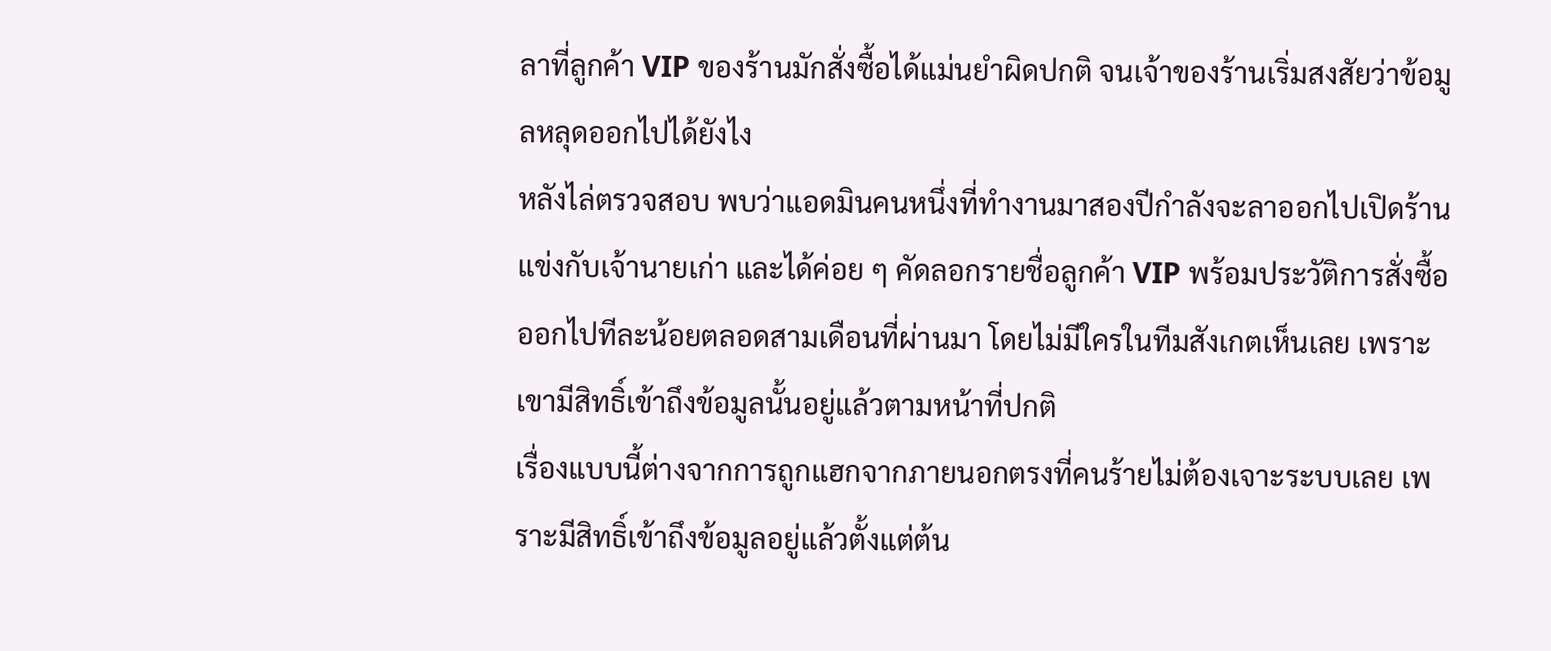ลาที่ลูกค้า VIP ของร้านมักสั่งซื้อได้แม่นยำผิดปกติ จนเจ้าของร้านเริ่มสงสัยว่าข้อมูลหลุดออกไปได้ยังไง
หลังไล่ตรวจสอบ พบว่าแอดมินคนหนึ่งที่ทำงานมาสองปีกำลังจะลาออกไปเปิดร้านแข่งกับเจ้านายเก่า และได้ค่อย ๆ คัดลอกรายชื่อลูกค้า VIP พร้อมประวัติการสั่งซื้อออกไปทีละน้อยตลอดสามเดือนที่ผ่านมา โดยไม่มีใครในทีมสังเกตเห็นเลย เพราะเขามีสิทธิ์เข้าถึงข้อมูลนั้นอยู่แล้วตามหน้าที่ปกติ
เรื่องแบบนี้ต่างจากการถูกแฮกจากภายนอกตรงที่คนร้ายไม่ต้องเจาะระบบเลย เพราะมีสิทธิ์เข้าถึงข้อมูลอยู่แล้วตั้งแต่ต้น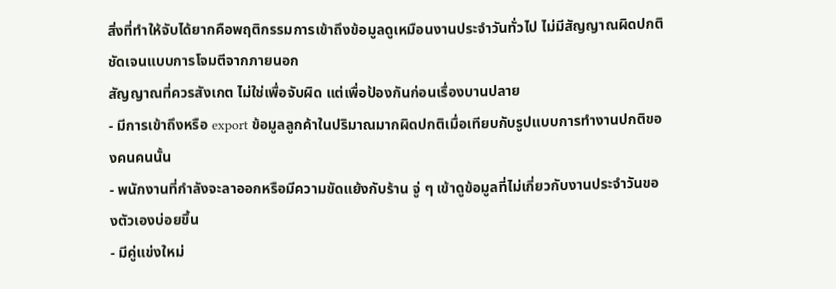สิ่งที่ทำให้จับได้ยากคือพฤติกรรมการเข้าถึงข้อมูลดูเหมือนงานประจำวันทั่วไป ไม่มีสัญญาณผิดปกติชัดเจนแบบการโจมตีจากภายนอก
สัญญาณที่ควรสังเกต ไม่ใช่เพื่อจับผิด แต่เพื่อป้องกันก่อนเรื่องบานปลาย
- มีการเข้าถึงหรือ export ข้อมูลลูกค้าในปริมาณมากผิดปกติเมื่อเทียบกับรูปแบบการทำงานปกติของคนคนนั้น
- พนักงานที่กำลังจะลาออกหรือมีความขัดแย้งกับร้าน จู่ ๆ เข้าดูข้อมูลที่ไม่เกี่ยวกับงานประจำวันของตัวเองบ่อยขึ้น
- มีคู่แข่งใหม่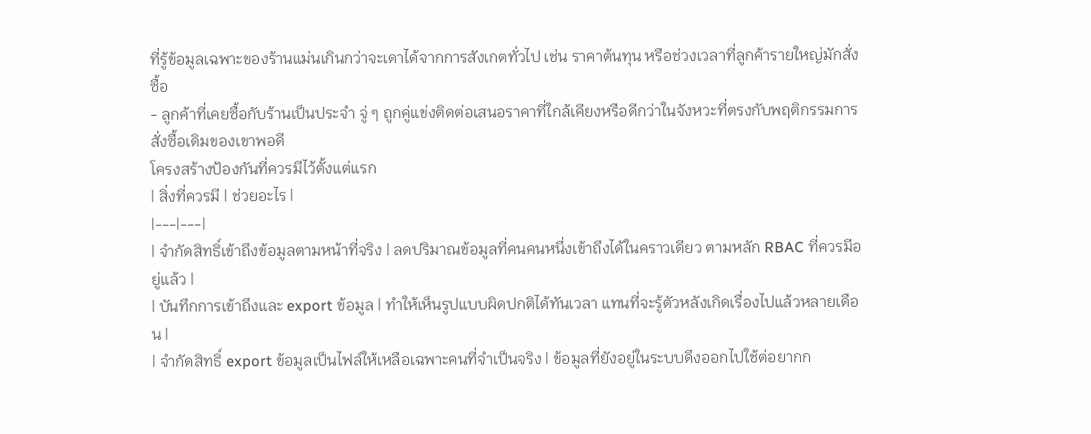ที่รู้ข้อมูลเฉพาะของร้านแม่นเกินกว่าจะเดาได้จากการสังเกตทั่วไป เช่น ราคาต้นทุน หรือช่วงเวลาที่ลูกค้ารายใหญ่มักสั่งซื้อ
- ลูกค้าที่เคยซื้อกับร้านเป็นประจำ จู่ ๆ ถูกคู่แข่งติดต่อเสนอราคาที่ใกล้เคียงหรือดีกว่าในจังหวะที่ตรงกับพฤติกรรมการสั่งซื้อเดิมของเขาพอดี
โครงสร้างป้องกันที่ควรมีไว้ตั้งแต่แรก
| สิ่งที่ควรมี | ช่วยอะไร |
|---|---|
| จำกัดสิทธิ์เข้าถึงข้อมูลตามหน้าที่จริง | ลดปริมาณข้อมูลที่คนคนหนึ่งเข้าถึงได้ในคราวเดียว ตามหลัก RBAC ที่ควรมีอยู่แล้ว |
| บันทึกการเข้าถึงและ export ข้อมูล | ทำให้เห็นรูปแบบผิดปกติได้ทันเวลา แทนที่จะรู้ตัวหลังเกิดเรื่องไปแล้วหลายเดือน |
| จำกัดสิทธิ์ export ข้อมูลเป็นไฟล์ให้เหลือเฉพาะคนที่จำเป็นจริง | ข้อมูลที่ยังอยู่ในระบบดึงออกไปใช้ต่อยากก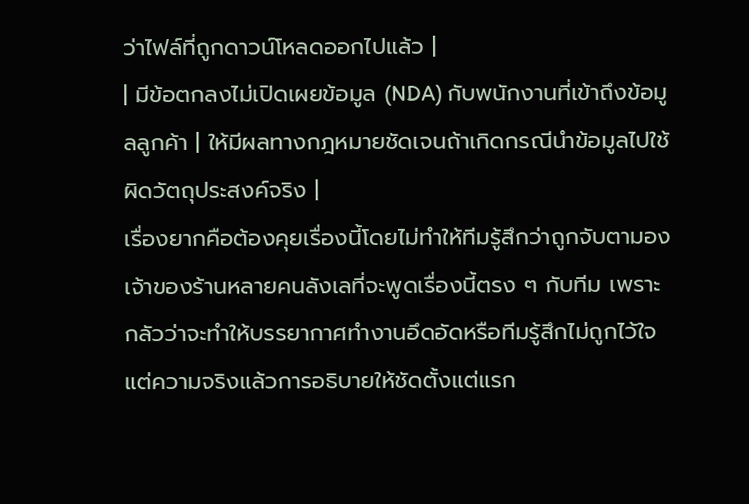ว่าไฟล์ที่ถูกดาวน์โหลดออกไปแล้ว |
| มีข้อตกลงไม่เปิดเผยข้อมูล (NDA) กับพนักงานที่เข้าถึงข้อมูลลูกค้า | ให้มีผลทางกฎหมายชัดเจนถ้าเกิดกรณีนำข้อมูลไปใช้ผิดวัตถุประสงค์จริง |
เรื่องยากคือต้องคุยเรื่องนี้โดยไม่ทำให้ทีมรู้สึกว่าถูกจับตามอง
เจ้าของร้านหลายคนลังเลที่จะพูดเรื่องนี้ตรง ๆ กับทีม เพราะกลัวว่าจะทำให้บรรยากาศทำงานอึดอัดหรือทีมรู้สึกไม่ถูกไว้ใจ แต่ความจริงแล้วการอธิบายให้ชัดตั้งแต่แรก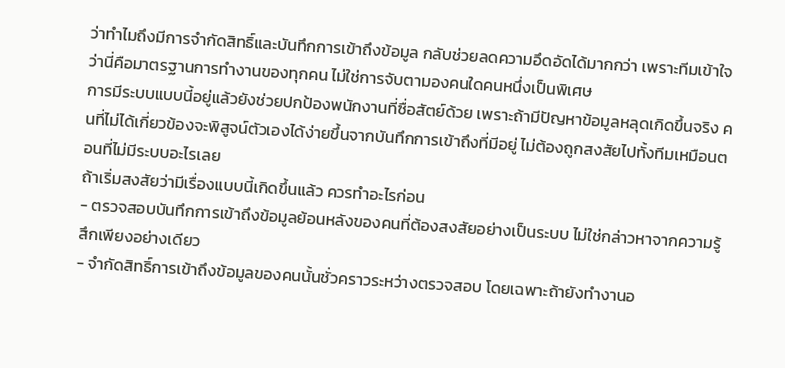ว่าทำไมถึงมีการจำกัดสิทธิ์และบันทึกการเข้าถึงข้อมูล กลับช่วยลดความอึดอัดได้มากกว่า เพราะทีมเข้าใจว่านี่คือมาตรฐานการทำงานของทุกคน ไม่ใช่การจับตามองคนใดคนหนึ่งเป็นพิเศษ
การมีระบบแบบนี้อยู่แล้วยังช่วยปกป้องพนักงานที่ซื่อสัตย์ด้วย เพราะถ้ามีปัญหาข้อมูลหลุดเกิดขึ้นจริง คนที่ไม่ได้เกี่ยวข้องจะพิสูจน์ตัวเองได้ง่ายขึ้นจากบันทึกการเข้าถึงที่มีอยู่ ไม่ต้องถูกสงสัยไปทั้งทีมเหมือนตอนที่ไม่มีระบบอะไรเลย
ถ้าเริ่มสงสัยว่ามีเรื่องแบบนี้เกิดขึ้นแล้ว ควรทำอะไรก่อน
- ตรวจสอบบันทึกการเข้าถึงข้อมูลย้อนหลังของคนที่ต้องสงสัยอย่างเป็นระบบ ไม่ใช่กล่าวหาจากความรู้สึกเพียงอย่างเดียว
- จำกัดสิทธิ์การเข้าถึงข้อมูลของคนนั้นชั่วคราวระหว่างตรวจสอบ โดยเฉพาะถ้ายังทำงานอ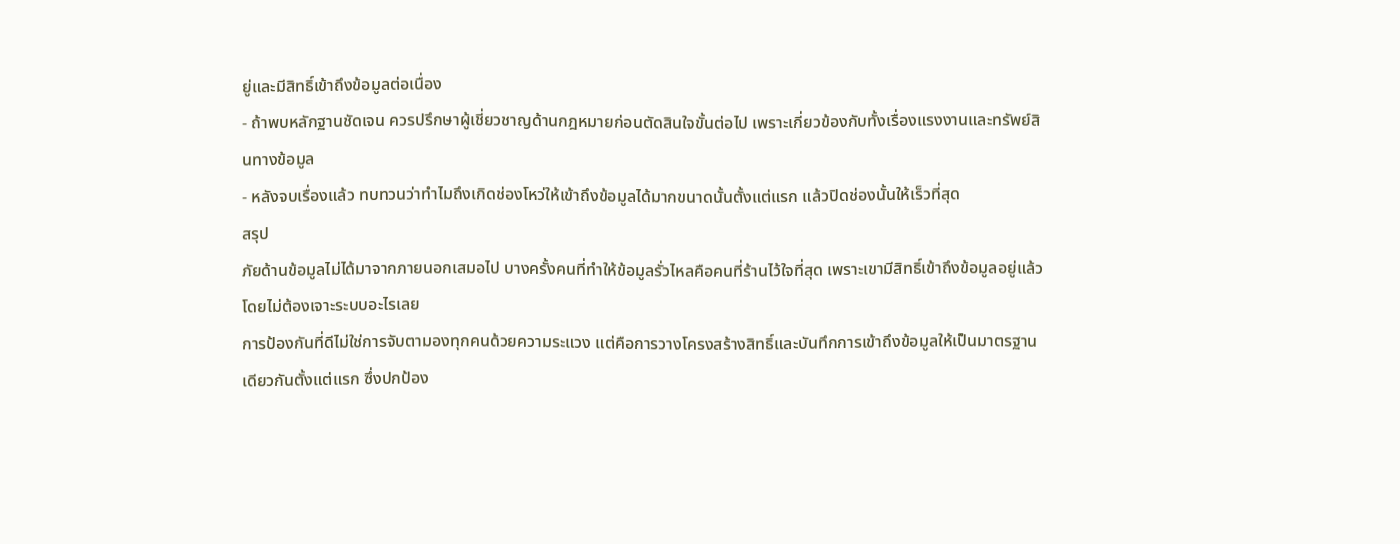ยู่และมีสิทธิ์เข้าถึงข้อมูลต่อเนื่อง
- ถ้าพบหลักฐานชัดเจน ควรปรึกษาผู้เชี่ยวชาญด้านกฎหมายก่อนตัดสินใจขั้นต่อไป เพราะเกี่ยวข้องกับทั้งเรื่องแรงงานและทรัพย์สินทางข้อมูล
- หลังจบเรื่องแล้ว ทบทวนว่าทำไมถึงเกิดช่องโหว่ให้เข้าถึงข้อมูลได้มากขนาดนั้นตั้งแต่แรก แล้วปิดช่องนั้นให้เร็วที่สุด
สรุป
ภัยด้านข้อมูลไม่ได้มาจากภายนอกเสมอไป บางครั้งคนที่ทำให้ข้อมูลรั่วไหลคือคนที่ร้านไว้ใจที่สุด เพราะเขามีสิทธิ์เข้าถึงข้อมูลอยู่แล้วโดยไม่ต้องเจาะระบบอะไรเลย
การป้องกันที่ดีไม่ใช่การจับตามองทุกคนด้วยความระแวง แต่คือการวางโครงสร้างสิทธิ์และบันทึกการเข้าถึงข้อมูลให้เป็นมาตรฐานเดียวกันตั้งแต่แรก ซึ่งปกป้อง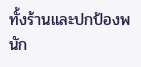ทั้งร้านและปกป้องพนัก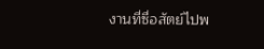งานที่ซื่อสัตย์ไปพ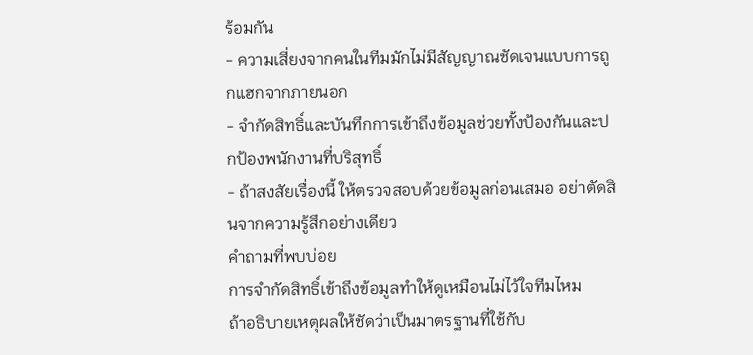ร้อมกัน
- ความเสี่ยงจากคนในทีมมักไม่มีสัญญาณชัดเจนแบบการถูกแฮกจากภายนอก
- จำกัดสิทธิ์และบันทึกการเข้าถึงข้อมูลช่วยทั้งป้องกันและปกป้องพนักงานที่บริสุทธิ์
- ถ้าสงสัยเรื่องนี้ ให้ตรวจสอบด้วยข้อมูลก่อนเสมอ อย่าตัดสินจากความรู้สึกอย่างเดียว
คำถามที่พบบ่อย
การจำกัดสิทธิ์เข้าถึงข้อมูลทำให้ดูเหมือนไม่ไว้ใจทีมไหม
ถ้าอธิบายเหตุผลให้ชัดว่าเป็นมาตรฐานที่ใช้กับ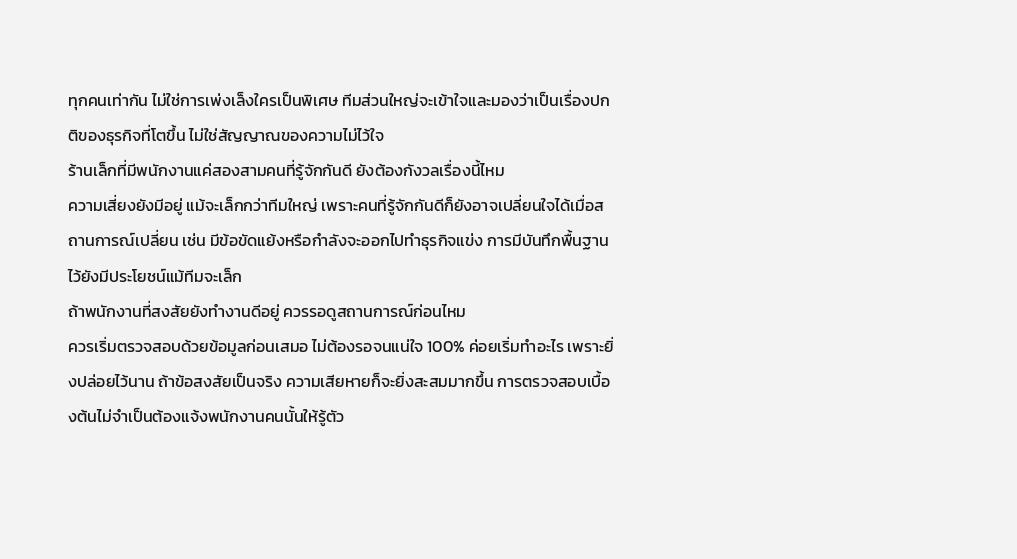ทุกคนเท่ากัน ไม่ใช่การเพ่งเล็งใครเป็นพิเศษ ทีมส่วนใหญ่จะเข้าใจและมองว่าเป็นเรื่องปกติของธุรกิจที่โตขึ้น ไม่ใช่สัญญาณของความไม่ไว้ใจ
ร้านเล็กที่มีพนักงานแค่สองสามคนที่รู้จักกันดี ยังต้องกังวลเรื่องนี้ไหม
ความเสี่ยงยังมีอยู่ แม้จะเล็กกว่าทีมใหญ่ เพราะคนที่รู้จักกันดีก็ยังอาจเปลี่ยนใจได้เมื่อสถานการณ์เปลี่ยน เช่น มีข้อขัดแย้งหรือกำลังจะออกไปทำธุรกิจแข่ง การมีบันทึกพื้นฐานไว้ยังมีประโยชน์แม้ทีมจะเล็ก
ถ้าพนักงานที่สงสัยยังทำงานดีอยู่ ควรรอดูสถานการณ์ก่อนไหม
ควรเริ่มตรวจสอบด้วยข้อมูลก่อนเสมอ ไม่ต้องรอจนแน่ใจ 100% ค่อยเริ่มทำอะไร เพราะยิ่งปล่อยไว้นาน ถ้าข้อสงสัยเป็นจริง ความเสียหายก็จะยิ่งสะสมมากขึ้น การตรวจสอบเบื้องต้นไม่จำเป็นต้องแจ้งพนักงานคนนั้นให้รู้ตัว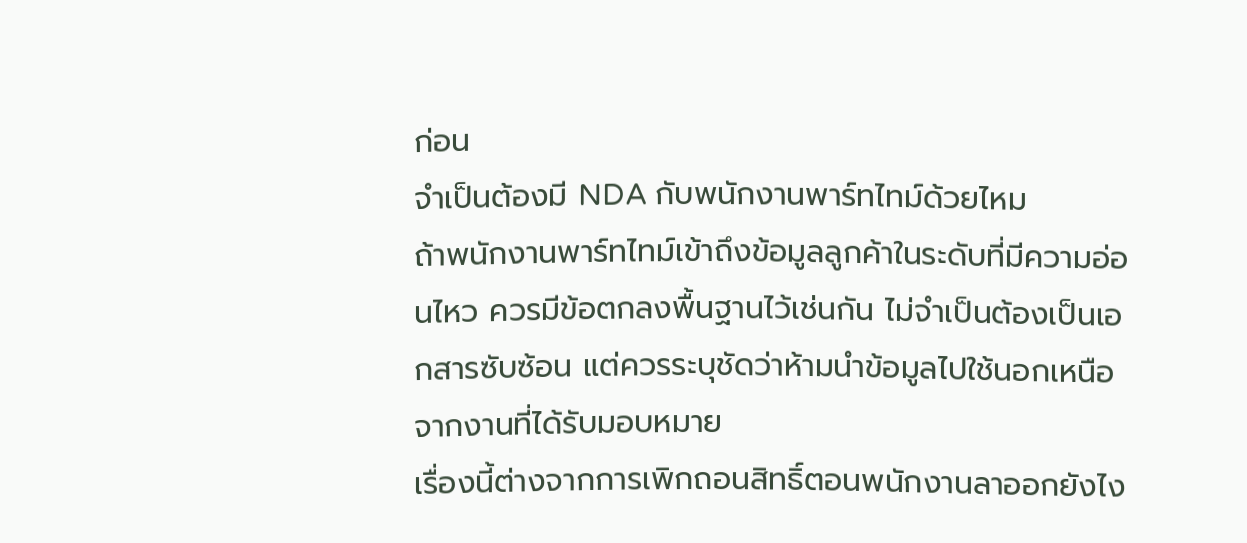ก่อน
จำเป็นต้องมี NDA กับพนักงานพาร์ทไทม์ด้วยไหม
ถ้าพนักงานพาร์ทไทม์เข้าถึงข้อมูลลูกค้าในระดับที่มีความอ่อนไหว ควรมีข้อตกลงพื้นฐานไว้เช่นกัน ไม่จำเป็นต้องเป็นเอกสารซับซ้อน แต่ควรระบุชัดว่าห้ามนำข้อมูลไปใช้นอกเหนือจากงานที่ได้รับมอบหมาย
เรื่องนี้ต่างจากการเพิกถอนสิทธิ์ตอนพนักงานลาออกยังไง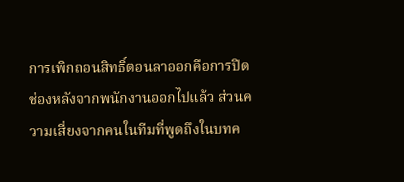การเพิกถอนสิทธิ์ตอนลาออกคือการปิดช่องหลังจากพนักงานออกไปแล้ว ส่วนความเสี่ยงจากคนในทีมที่พูดถึงในบทค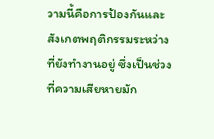วามนี้คือการป้องกันและสังเกตพฤติกรรมระหว่างที่ยังทำงานอยู่ ซึ่งเป็นช่วงที่ความเสียหายมัก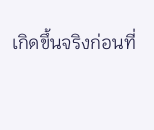เกิดขึ้นจริงก่อนที่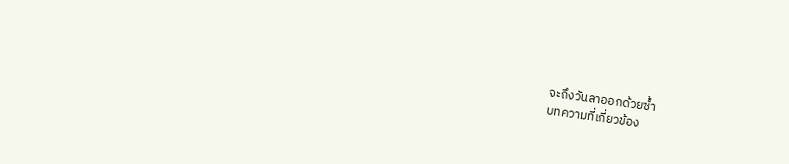จะถึงวันลาออกด้วยซ้ำ
บทความที่เกี่ยวข้อง